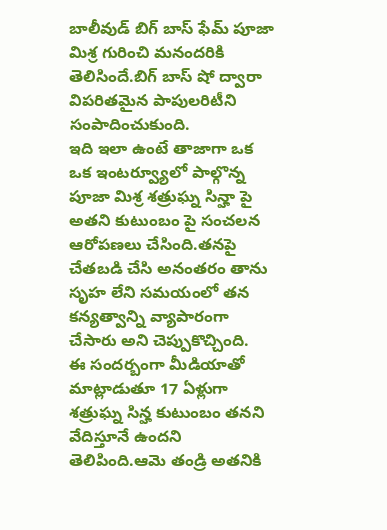బాలీవుడ్ బిగ్ బాస్ ఫేమ్ పూజా మిశ్ర గురించి మనందరికి తెలిసిందే.బిగ్ బాస్ షో ద్వారా విపరితమైన పాపులరిటీని సంపాదించుకుంది.
ఇది ఇలా ఉంటే తాజాగా ఒక ఒక ఇంటర్వ్యూలో పాల్గొన్న పూజా మిశ్ర శత్రుఘ్న సిన్హా పై అతని కుటుంబం పై సంచలన ఆరోపణలు చేసింది.తనపై చేతబడి చేసి అనంతరం తాను సృహ లేని సమయంలో తన కన్యత్వాన్ని వ్యాపారంగా చేసారు అని చెప్పుకొచ్చింది.
ఈ సందర్బంగా మీడియాతో మాట్లాడుతూ 17 ఏళ్లుగా శత్రుఘ్న సిన్హ కుటుంబం తనని వేదిస్తూనే ఉందని తెలిపింది.ఆమె తండ్రి అతనికి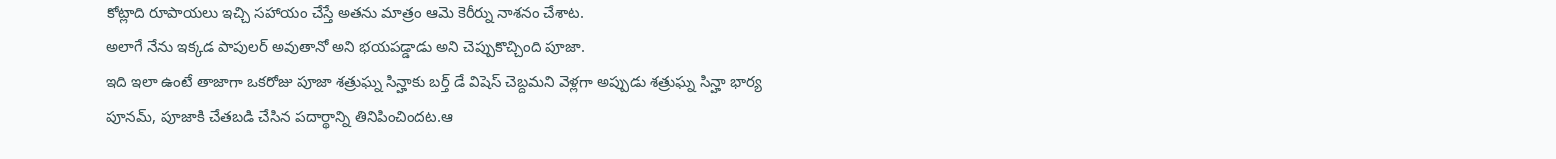కోట్లాది రూపాయలు ఇచ్చి సహాయం చేస్తే అతను మాత్రం ఆమె కెరీర్ను నాశనం చేశాట.
అలాగే నేను ఇక్కడ పాపులర్ అవుతానో అని భయపడ్డాడు అని చెప్పుకొచ్చింది పూజా.
ఇది ఇలా ఉంటే తాజాగా ఒకరోజు పూజా శత్రుఘ్న సిన్హాకు బర్త్ డే విషెస్ చెబ్దమని వెళ్లగా అప్పుడు శత్రుఘ్న సిన్హా భార్య పూనమ్, పూజాకి చేతబడి చేసిన పదార్థాన్ని తినిపించిందట.ఆ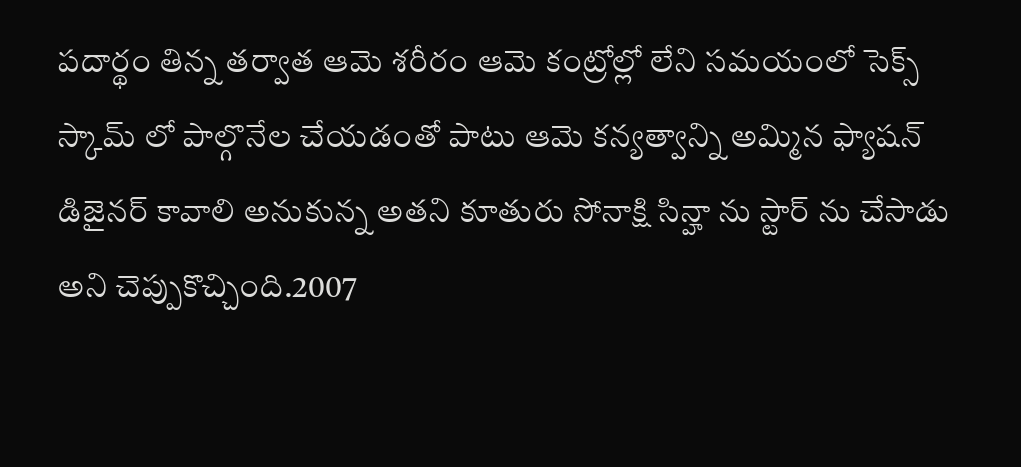పదార్థం తిన్న తర్వాత ఆమె శరీరం ఆమె కంట్రోల్లో లేని సమయంలో సెక్స్ స్కామ్ లో పాల్గొనేల చేయడంతో పాటు ఆమె కన్యత్వాన్ని అమ్మిన ఫ్యాషన్ డిజైనర్ కావాలి అనుకున్న అతని కూతురు సోనాక్షి సిన్హా ను స్టార్ ను చేసాడు అని చెప్పుకొచ్చింది.2007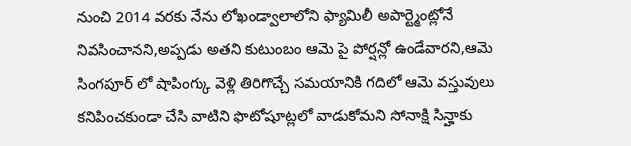నుంచి 2014 వరకు నేను లోఖండ్వాలాలోని ఫ్యామిలీ అపార్ట్మెంట్లోనే నివసించానని,అప్పడు అతని కుటుంబం ఆమె పై పోర్షన్లో ఉండేవారని,ఆమె సింగపూర్ లో షాపింగ్కు వెళ్లి తిరిగొచ్చే సమయానికి గదిలో ఆమె వస్తువులు కనిపించకుండా చేసి వాటిని ఫొటోషూట్లలో వాడుకోమని సోనాక్షి సిన్హాకు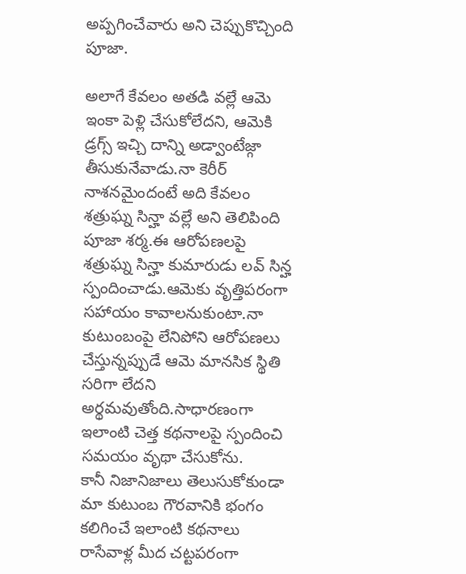అప్పగించేవారు అని చెప్పుకొచ్చింది పూజా.

అలాగే కేవలం అతడి వల్లే ఆమె ఇంకా పెళ్లి చేసుకోలేదని, ఆమెకి డ్రగ్స్ ఇచ్చి దాన్ని అడ్వాంటేజ్గా తీసుకునేవాడు.నా కెరీర్ నాశనమైందంటే అది కేవలం శత్రుఘ్న సిన్హా వల్లే అని తెలిపింది పూజా శర్మ.ఈ ఆరోపణలపై శత్రుఘ్న సిన్హా కుమారుడు లవ్ సిన్హ స్పందించాడు.ఆమెకు వృత్తిపరంగా సహాయం కావాలనుకుంటా.నా కుటుంబంపై లేనిపోని ఆరోపణలు చేస్తున్నప్పుడే ఆమె మానసిక స్థితి సరిగా లేదని అర్థమవుతోంది.సాధారణంగా ఇలాంటి చెత్త కథనాలపై స్పందించి సమయం వృథా చేసుకోను.
కానీ నిజానిజాలు తెలుసుకోకుండా మా కుటుంబ గౌరవానికి భంగం కలిగించే ఇలాంటి కథనాలు రాసేవాళ్ల మీద చట్టపరంగా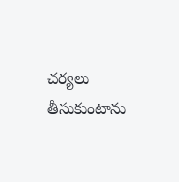చర్యలు తీసుకుంటాను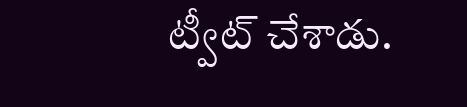ట్వీట్ చేశాడు.